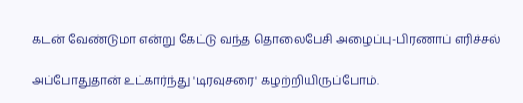கடன் வேண்டுமா என்று கேட்டு வந்த தொலைபேசி அழைப்பு-பிரணாப் எரிச்சல்

அப்போதுதான் உட்கார்ந்து 'டிரவுசரை' கழற்றியிருப்போம்.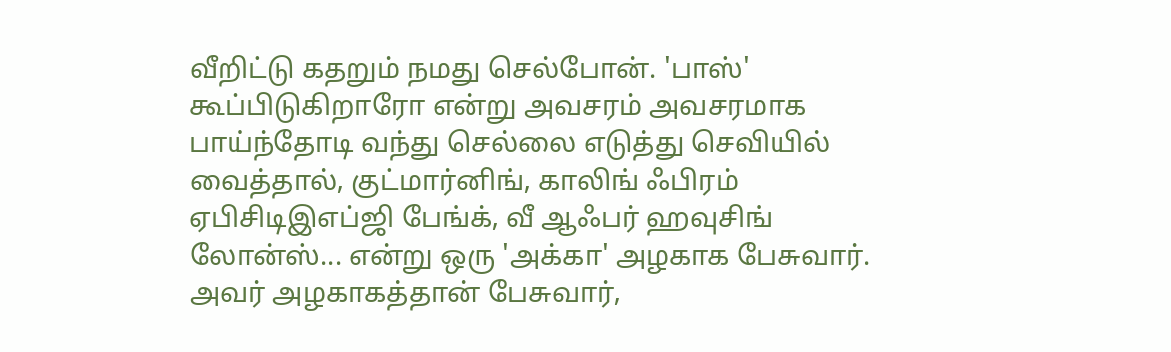வீறிட்டு கதறும் நமது செல்போன். 'பாஸ்' கூப்பிடுகிறாரோ என்று அவசரம் அவசரமாக பாய்ந்தோடி வந்து செல்லை எடுத்து செவியில் வைத்தால், குட்மார்னிங், காலிங் ஃபிரம் ஏபிசிடிஇஎப்ஜி பேங்க், வீ ஆஃபர் ஹவுசிங் லோன்ஸ்... என்று ஒரு 'அக்கா' அழகாக பேசுவார். அவர் அழகாகத்தான் பேசுவார்,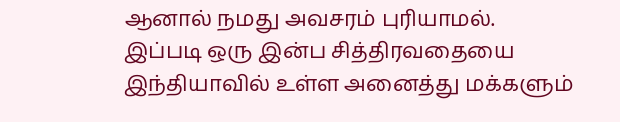ஆனால் நமது அவசரம் புரியாமல்.
இப்படி ஒரு இன்ப சித்திரவதையை இந்தியாவில் உள்ள அனைத்து மக்களும்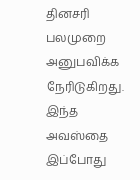தினசரி பலமுறை அனுபவிக்க நேரிடுகிறது. இந்த அவஸ்தை இப்போது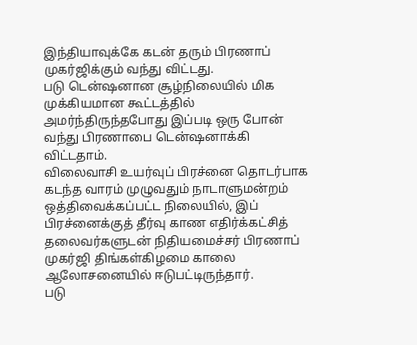இந்தியாவுக்கே கடன் தரும் பிரணாப் முகர்ஜிக்கும் வந்து விட்டது.
படு டென்ஷனான சூழ்நிலையில் மிக முக்கியமான கூட்டத்தில் அமர்ந்திருந்தபோது இப்படி ஒரு போன் வந்து பிரணாபை டென்ஷனாக்கி விட்டதாம்.
விலைவாசி உயர்வுப் பிரச்னை தொடர்பாக கடந்த வாரம் முழுவதும் நாடாளுமன்றம் ஒத்திவைக்கப்பட்ட நிலையில், இப் பிரச்னைக்குத் தீர்வு காண எதிர்க்கட்சித் தலைவர்களுடன் நிதியமைச்சர் பிரணாப் முகர்ஜி திங்கள்கிழமை காலை ஆலோசனையில் ஈடுபட்டிருந்தார்.
படு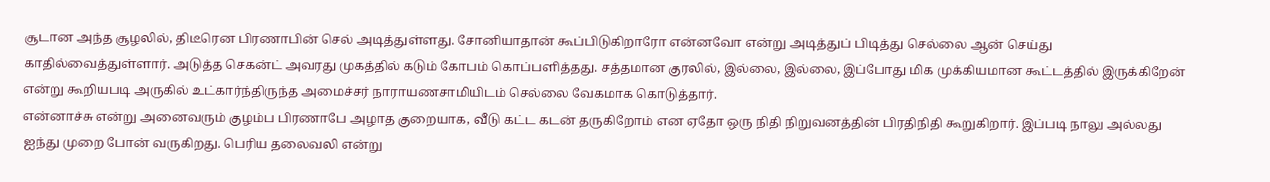சூடான அந்த சூழலில், திடீரென பிரணாபின் செல் அடித்துள்ளது. சோனியாதான் கூப்பிடுகிறாரோ என்னவோ என்று அடித்துப் பிடித்து செல்லை ஆன் செய்து காதில்வைத்துள்ளார். அடுத்த செகன்ட் அவரது முகத்தில் கடும் கோபம் கொப்பளித்தது. சத்தமான குரலில், இல்லை, இல்லை, இப்போது மிக முக்கியமான கூட்டத்தில் இருக்கிறேன் என்று கூறியபடி அருகில் உட்கார்ந்திருந்த அமைச்சர் நாராயணசாமியிடம் செல்லை வேகமாக கொடுத்தார்.
என்னாச்சு என்று அனைவரும் குழம்ப பிரணாபே அழாத குறையாக, வீடு கட்ட கடன் தருகிறோம் என ஏதோ ஒரு நிதி நிறுவனத்தின் பிரதிநிதி கூறுகிறார். இப்படி நாலு அல்லது ஐந்து முறை போன் வருகிறது. பெரிய தலைவலி என்று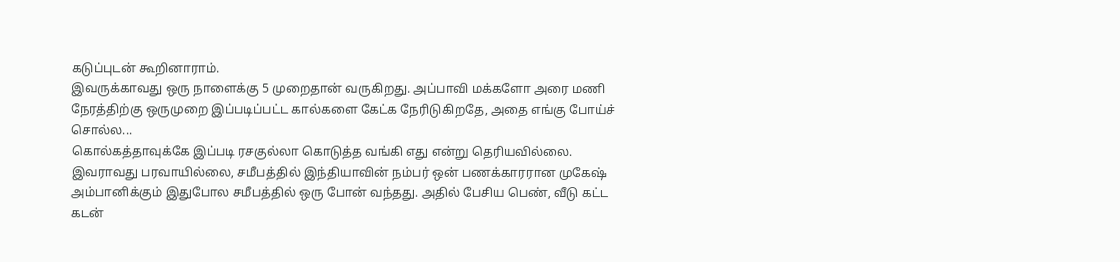கடுப்புடன் கூறினாராம்.
இவருக்காவது ஒரு நாளைக்கு 5 முறைதான் வருகிறது. அப்பாவி மக்களோ அரை மணி நேரத்திற்கு ஒருமுறை இப்படிப்பட்ட கால்களை கேட்க நேரிடுகிறதே, அதை எங்கு போய்ச் சொல்ல...
கொல்கத்தாவுக்கே இப்படி ரசகுல்லா கொடுத்த வங்கி எது என்று தெரியவில்லை.
இவராவது பரவாயில்லை, சமீபத்தில் இந்தியாவின் நம்பர் ஒன் பணக்காரரான முகேஷ் அம்பானிக்கும் இதுபோல சமீபத்தில் ஒரு போன் வந்தது. அதில் பேசிய பெண், வீடு கட்ட கடன்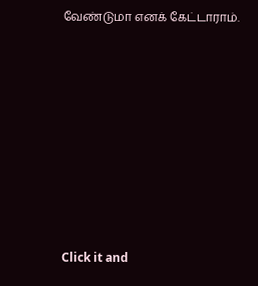வேண்டுமா எனக் கேட்டாராம்.












Click it and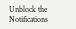Unblock the Notifications